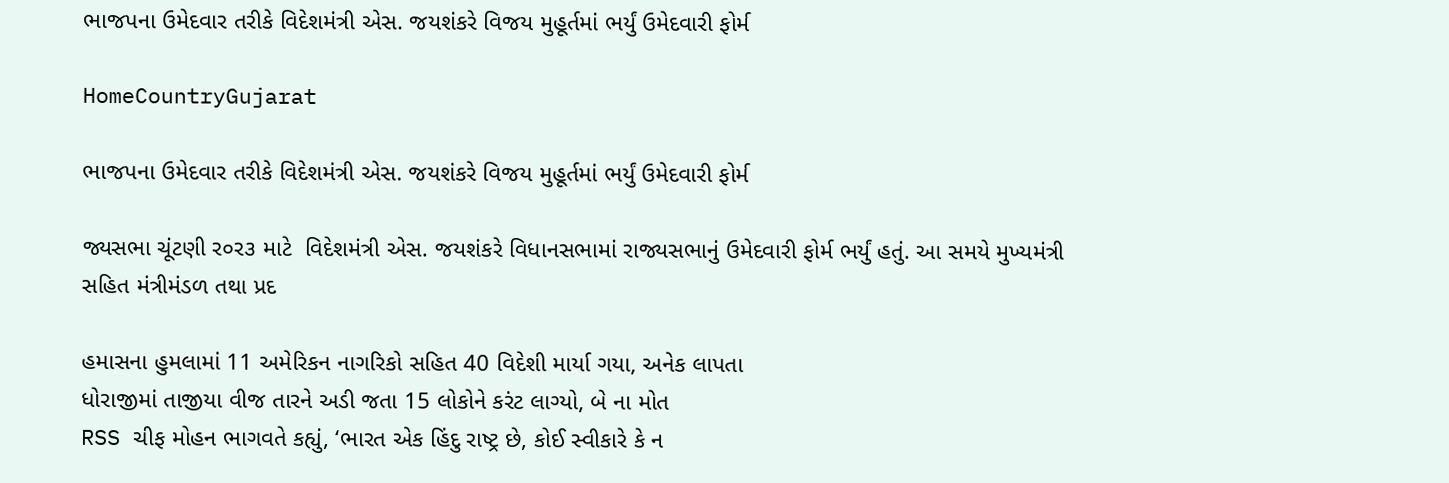ભાજપના ઉમેદવાર તરીકે વિદેશમંત્રી એસ. જયશંકરે વિજય મુહૂર્તમાં ભર્યું ઉમેદવારી ફોર્મ

HomeCountryGujarat

ભાજપના ઉમેદવાર તરીકે વિદેશમંત્રી એસ. જયશંકરે વિજય મુહૂર્તમાં ભર્યું ઉમેદવારી ફોર્મ

જ્યસભા ચૂંટણી ર૦ર૩ માટે  વિદેશમંત્રી એસ. જયશંકરે વિધાનસભામાં રાજ્યસભાનું ઉમેદવારી ફોર્મ ભર્યું હતું. આ સમયે મુખ્યમંત્રી સહિત મંત્રીમંડળ તથા પ્રદ

હમાસના હુમલામાં 11 અમેરિકન નાગરિકો સહિત 40 વિદેશી માર્યા ગયા, અનેક લાપતા
ધોરાજીમાં તાજીયા વીજ તારને અડી જતા 15 લોકોને કરંટ લાગ્યો, બે ના મોત
RSS ચીફ મોહન ભાગવતે કહ્યું, ‘ભારત એક હિંદુ રાષ્ટ્ર છે, કોઈ સ્વીકારે કે ન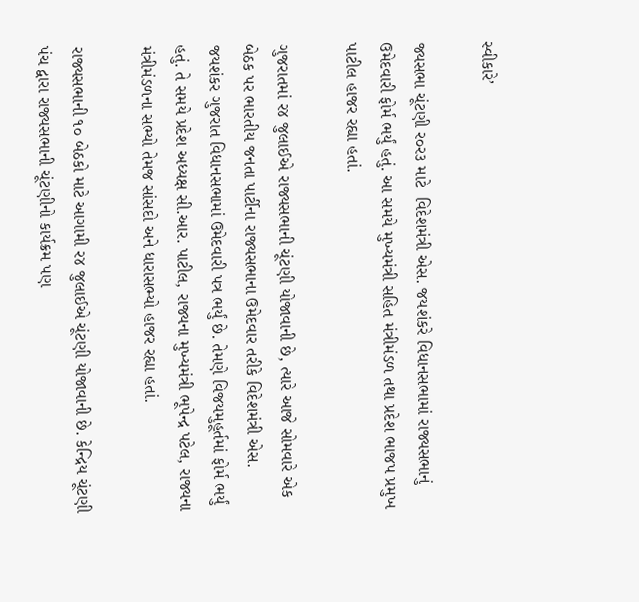સ્વીકારે’

જ્યસભા ચૂંટણી ર૦ર૩ માટે  વિદેશમંત્રી એસ. જયશંકરે વિધાનસભામાં રાજ્યસભાનું ઉમેદવારી ફોર્મ ભર્યું હતું. આ સમયે મુખ્યમંત્રી સહિત મંત્રીમંડળ તથા પ્રદેશ ભાજપ પ્રમુખ પાટીલ હાજર રહ્યા હતાં.

ગુજરાતમાં ર૪ જુલાઈએ રાજ્યસભાની ચૂંટણી યોજાવાની છે, ત્યારે આજે સોમવારે એક બેઠક પર ભારતીય જનતા પાર્ટીના રાજ્યસભાના ઉમેદવાર તરીકે વિદેશમંત્રી એસ. જયશંકર ગુજરાત વિધાનસભામાં ઉમેદવારી પત્ર ભર્યું છે. તેમણે વિજયમુહૂર્તમાં ફોર્મ ભર્યું હતું. તે સમયે પ્રદેશ અધ્યક્ષ સી.આર. પાટીલ, રાજ્યના મુખ્યમંત્રી ભૂપેન્દ્ર પટેલ, રાજ્યના મંત્રીમંડળના સભ્યો તેમજ સાંસદો અને ધારાસભ્યો હાજર રહ્યા હતાં.

રાજ્યસભાની ૧૦ બેઠકો માટે આગામી ર૪ જુલાઈએ ચૂંટણી યોજાવાની છે. કેન્દ્રિય ચૂંટણી પંચ દ્વારા રાજ્યસભાની ચૂંટણીનો કાર્યક્રમ પણ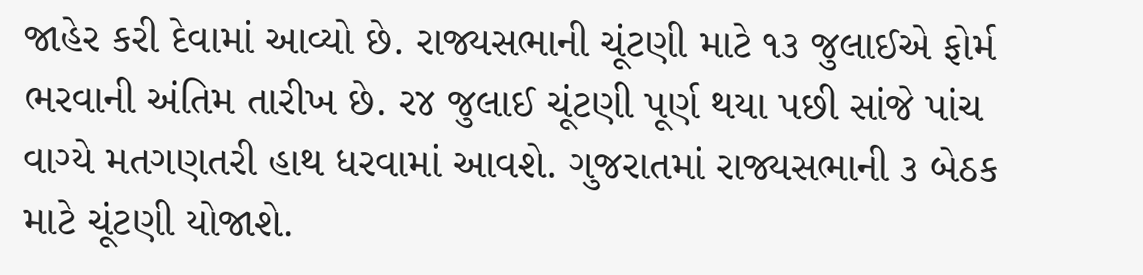જાહેર કરી દેવામાં આવ્યો છે. રાજ્યસભાની ચૂંટણી માટે ૧૩ જુલાઈએ ફોર્મ ભરવાની અંતિમ તારીખ છે. ર૪ જુલાઈ ચૂંટણી પૂર્ણ થયા પછી સાંજે પાંચ વાગ્યે મતગણતરી હાથ ધરવામાં આવશે. ગુજરાતમાં રાજ્યસભાની ૩ બેઠક માટે ચૂંટણી યોજાશે.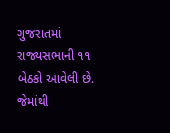ગુજરાતમાં રાજ્યસભાની ૧૧ બેઠકો આવેલી છે. જેમાંથી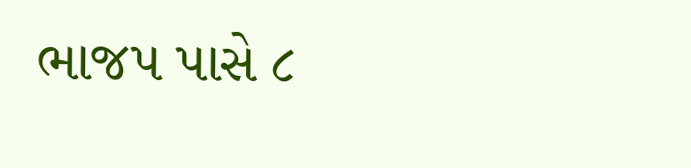ભાજપ પાસે ૮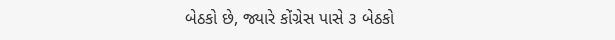બેઠકો છે, જ્યારે કોંગ્રેસ પાસે ૩ બેઠકો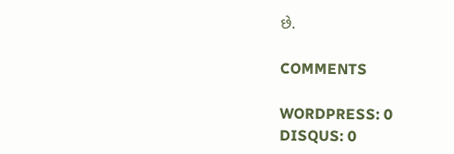છે.

COMMENTS

WORDPRESS: 0
DISQUS: 0